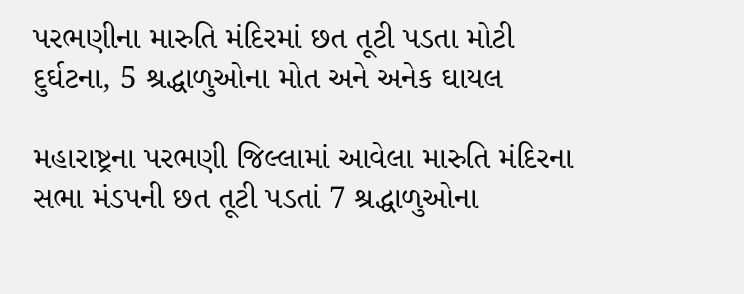પરભણીના મારુતિ મંદિરમાં છત તૂટી પડતા મોટી દુર્ઘટના, 5 શ્રદ્ધાળુઓના મોત અને અનેક ઘાયલ

મહારાષ્ટ્રના પરભણી જિલ્લામાં આવેલા મારુતિ મંદિરના સભા મંડપની છત તૂટી પડતાં 7 શ્રદ્ધાળુઓના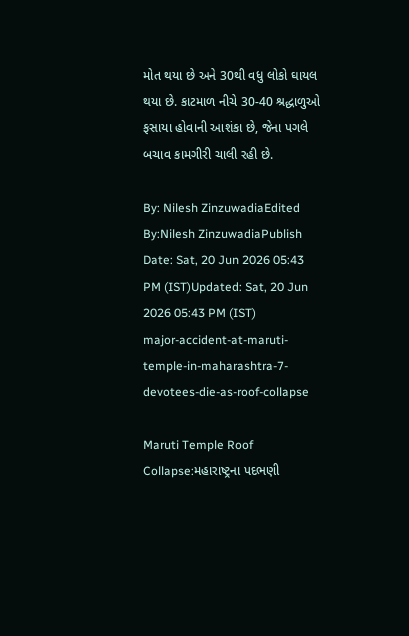મોત થયા છે અને 30થી વધુ લોકો ઘાયલ થયા છે. કાટમાળ નીચે 30-40 શ્રદ્ધાળુઓ ફસાયા હોવાની આશંકા છે, જેના પગલે બચાવ કામગીરી ચાલી રહી છે.

By: Nilesh ZinzuwadiaEdited By:Nilesh ZinzuwadiaPublish Date: Sat, 20 Jun 2026 05:43 PM (IST)Updated: Sat, 20 Jun 2026 05:43 PM (IST)
major-accident-at-maruti-temple-in-maharashtra-7-devotees-die-as-roof-collapse

Maruti Temple Roof Collapse:મહારાષ્ટ્રના પદભણી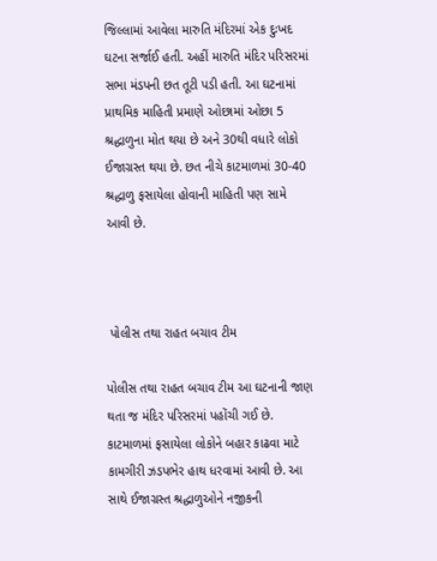જિલ્લામાં આવેલા મારુતિ મંદિરમાં એક દુઃખદ ઘટના સર્જાઈ હતી. અહીં મારુતિ મંદિર પરિસરમાં સભા મંડપની છત તૂટી પડી હતી. આ ઘટનામાં પ્રાથમિક માહિતી પ્રમાણે ઓછામાં ઓછા 5 શ્રદ્ધાળુના મોત થયા છે અને 30થી વધારે લોકો ઈજાગ્રસ્ત થયા છે. છત નીચે કાટમાળમાં 30-40 શ્રદ્ધાળુ ફસાયેલા હોવાની માહિતી પણ સામે આવી છે.



 પોલીસ તથા રાહત બચાવ ટીમ

પોલીસ તથા રાહત બચાવ ટીમ આ ઘટનાની જાણ થતા જ મંદિર પરિસરમાં પહોંચી ગઈ છે. કાટમાળમાં ફસાયેલા લોકોને બહાર કાઢવા માટે કામગીરી ઝડપભેર હાથ ધરવામાં આવી છે. આ સાથે ઈજાગ્રસ્ત શ્રદ્ધાળુઓને નજીકની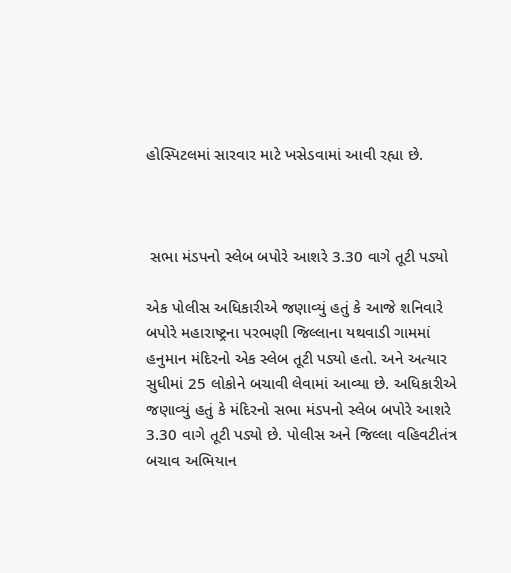હોસ્પિટલમાં સારવાર માટે ખસેડવામાં આવી રહ્યા છે.



 સભા મંડપનો સ્લેબ બપોરે આશરે 3.30 વાગે તૂટી પડ્યો

એક પોલીસ અધિકારીએ જણાવ્યું હતું કે આજે શનિવારે બપોરે મહારાષ્ટ્રના પરભણી જિલ્લાના યથવાડી ગામમાં હનુમાન મંદિરનો એક સ્લેબ તૂટી પડ્યો હતો. અને અત્યાર સુધીમાં 25 લોકોને બચાવી લેવામાં આવ્યા છે. અધિકારીએ જણાવ્યું હતું કે મંદિરનો સભા મંડપનો સ્લેબ બપોરે આશરે 3.30 વાગે તૂટી પડ્યો છે. પોલીસ અને જિલ્લા વહિવટીતંત્ર બચાવ અભિયાન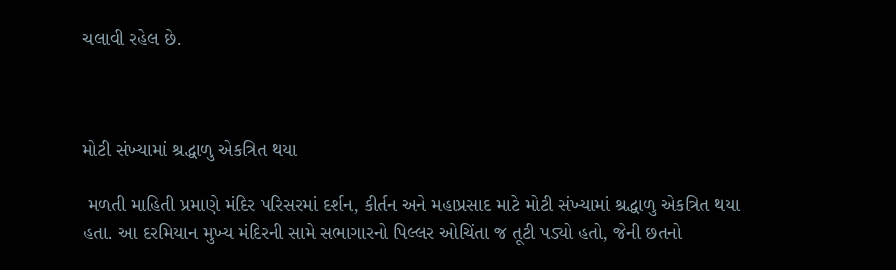ચલાવી રહેલ છે.



મોટી સંખ્યામાં શ્રદ્ધાળુ એકત્રિત થયા

 મળતી માહિતી પ્રમાણે મંદિર પરિસરમાં દર્શન, કીર્તન અને મહાપ્રસાદ માટે મોટી સંખ્યામાં શ્રદ્ધાળુ એકત્રિત થયા હતા. આ દરમિયાન મુખ્ય મંદિરની સામે સભાગારનો પિલ્લર ઓચિંતા જ તૂટી પડ્યો હતો, જેની છતનો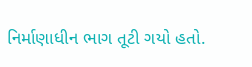નિર્માણાધીન ભાગ તૂટી ગયો હતો.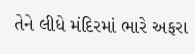તેને લીધે મંદિરમાં ભારે અફરા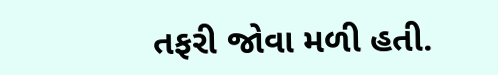તફરી જોવા મળી હતી.